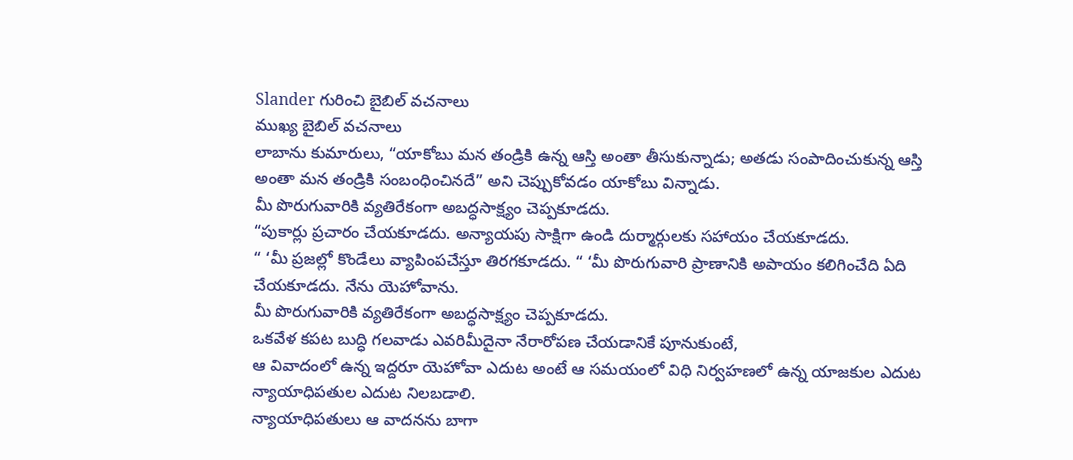Slander గురించి బైబిల్ వచనాలు
ముఖ్య బైబిల్ వచనాలు
లాబాను కుమారులు, “యాకోబు మన తండ్రికి ఉన్న ఆస్తి అంతా తీసుకున్నాడు; అతడు సంపాదించుకున్న ఆస్తి అంతా మన తండ్రికి సంబంధించినదే” అని చెప్పుకోవడం యాకోబు విన్నాడు.
మీ పొరుగువారికి వ్యతిరేకంగా అబద్ధసాక్ష్యం చెప్పకూడదు.
“పుకార్లు ప్రచారం చేయకూడదు. అన్యాయపు సాక్షిగా ఉండి దుర్మార్గులకు సహాయం చేయకూడదు.
“ ‘మీ ప్రజల్లో కొండేలు వ్యాపింపచేస్తూ తిరగకూడదు. “ ‘మీ పొరుగువారి ప్రాణానికి అపాయం కలిగించేది ఏది చేయకూడదు. నేను యెహోవాను.
మీ పొరుగువారికి వ్యతిరేకంగా అబద్ధసాక్ష్యం చెప్పకూడదు.
ఒకవేళ కపట బుద్ధి గలవాడు ఎవరిమీదైనా నేరారోపణ చేయడానికే పూనుకుంటే,
ఆ వివాదంలో ఉన్న ఇద్దరూ యెహోవా ఎదుట అంటే ఆ సమయంలో విధి నిర్వహణలో ఉన్న యాజకుల ఎదుట న్యాయాధిపతుల ఎదుట నిలబడాలి.
న్యాయాధిపతులు ఆ వాదనను బాగా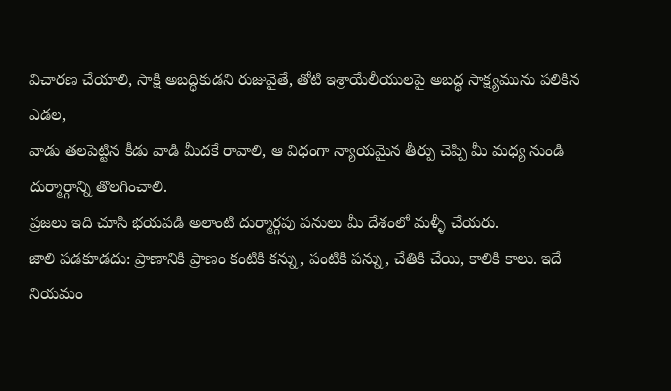విచారణ చేయాలి, సాక్షి అబద్ధికుడని రుజువైతే, తోటి ఇశ్రాయేలీయులపై అబద్ధ సాక్ష్యమును పలికిన ఎడల,
వాడు తలపెట్టిన కీడు వాడి మీదకే రావాలి, ఆ విధంగా న్యాయమైన తీర్పు చెప్పి మీ మధ్య నుండి దుర్మార్గాన్ని తొలగించాలి.
ప్రజలు ఇది చూసి భయపడి అలాంటి దుర్మార్గపు పనులు మీ దేశంలో మళ్ళీ చేయరు.
జాలి పడకూడదు: ప్రాణానికి ప్రాణం కంటికి కన్ను, పంటికి పన్ను, చేతికి చేయి, కాలికి కాలు. ఇదే నియమం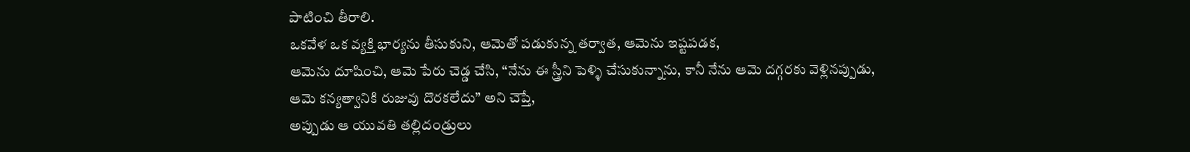పాటించి తీరాలి.
ఒకవేళ ఒక వ్యక్తి భార్యను తీసుకుని, ఆమెతో పడుకున్న తర్వాత, ఆమెను ఇష్టపడక,
ఆమెను దూషించి, ఆమె పేరు చెడ్డ చేసి, “నేను ఈ స్త్రీని పెళ్ళి చేసుకున్నాను, కానీ నేను ఆమె దగ్గరకు వెళ్లినప్పుడు, ఆమె కన్యత్వానికి రుజువు దొరకలేదు” అని చెప్తే,
అప్పుడు ఆ యువతి తల్లిదండ్రులు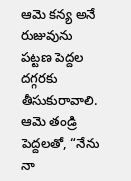ఆమె కన్య అనే రుజువును పట్టణ పెద్దల దగ్గరకు తీసుకురావాలి.
ఆమె తండ్రి పెద్దలతో, “నేను నా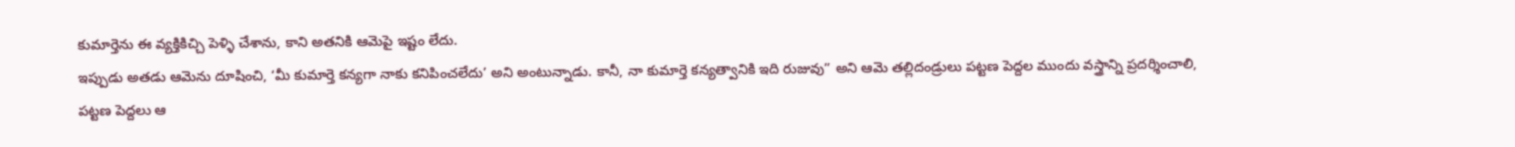కుమార్తెను ఈ వ్యక్తికిచ్చి పెళ్ళి చేశాను, కాని అతనికి ఆమెపై ఇష్టం లేదు.
ఇప్పుడు అతడు ఆమెను దూషించి, ‘మీ కుమార్తె కన్యగా నాకు కనిపించలేదు’ అని అంటున్నాడు. కానీ, నా కుమార్తె కన్యత్వానికి ఇది రుజువు” అని ఆమె తల్లిదండ్రులు పట్టణ పెద్దల ముందు వస్త్రాన్ని ప్రదర్శించాలి,
పట్టణ పెద్దలు ఆ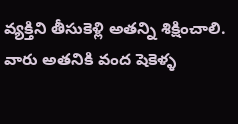వ్యక్తిని తీసుకెళ్లి అతన్ని శిక్షించాలి.
వారు అతనికి వంద షెకెళ్ళ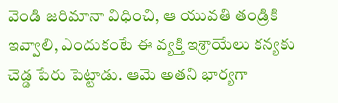వెండి జరిమానా విధించి, ఆ యువతి తండ్రికి ఇవ్వాలి, ఎందుకంటే ఈ వ్యక్తి ఇశ్రాయేలు కన్యకు చెడ్డ పేరు పెట్టాడు. ఆమె అతని భార్యగా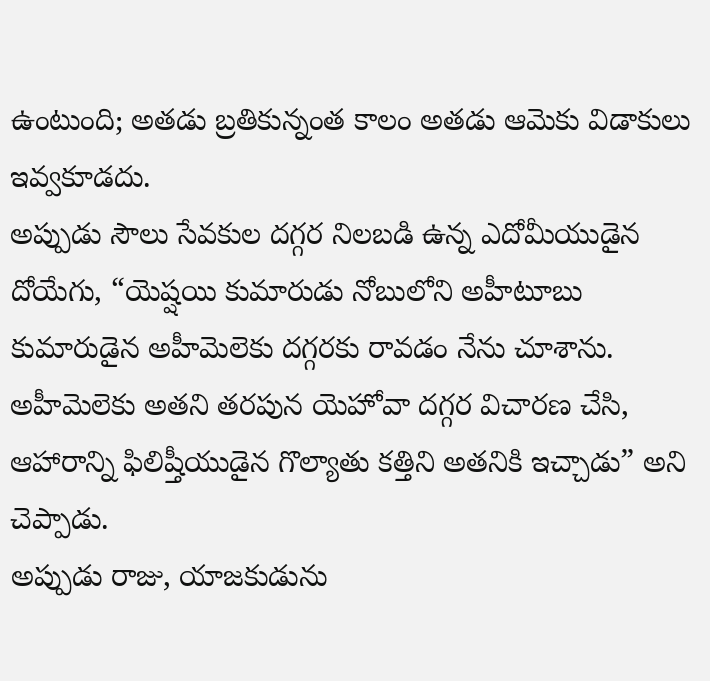ఉంటుంది; అతడు బ్రతికున్నంత కాలం అతడు ఆమెకు విడాకులు ఇవ్వకూడదు.
అప్పుడు సౌలు సేవకుల దగ్గర నిలబడి ఉన్న ఎదోమీయుడైన దోయేగు, “యెష్షయి కుమారుడు నోబులోని అహీటూబు కుమారుడైన అహీమెలెకు దగ్గరకు రావడం నేను చూశాను.
అహీమెలెకు అతని తరపున యెహోవా దగ్గర విచారణ చేసి, ఆహారాన్ని ఫిలిష్తీయుడైన గొల్యాతు కత్తిని అతనికి ఇచ్చాడు” అని చెప్పాడు.
అప్పుడు రాజు, యాజకుడును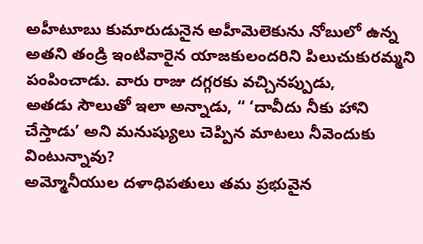అహీటూబు కుమారుడునైన అహీమెలెకును నోబులో ఉన్న అతని తండ్రి ఇంటివారైన యాజకులందరిని పిలుచుకురమ్మని పంపించాడు. వారు రాజు దగ్గరకు వచ్చినప్పుడు,
అతడు సౌలుతో ఇలా అన్నాడు, “ ‘దావీదు నీకు హాని చేస్తాడు’ అని మనుష్యులు చెప్పిన మాటలు నీవెందుకు వింటున్నావు?
అమ్మోనీయుల దళాధిపతులు తమ ప్రభువైన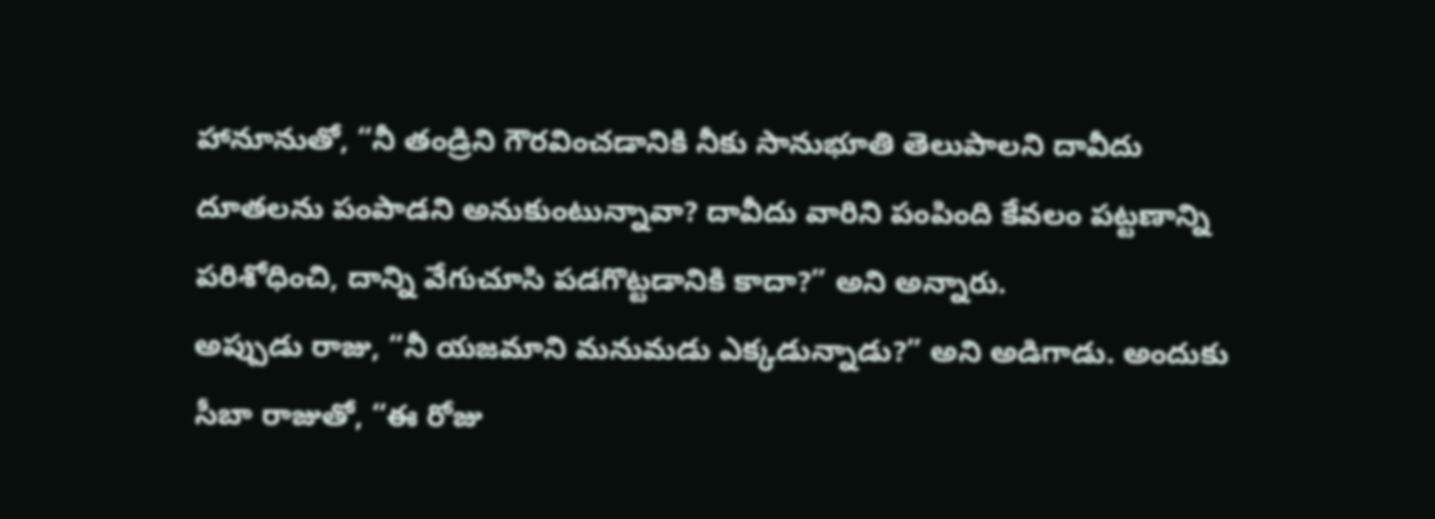హానూనుతో, “నీ తండ్రిని గౌరవించడానికి నీకు సానుభూతి తెలుపాలని దావీదు దూతలను పంపాడని అనుకుంటున్నావా? దావీదు వారిని పంపింది కేవలం పట్టణాన్ని పరిశోధించి, దాన్ని వేగుచూసి పడగొట్టడానికి కాదా?” అని అన్నారు.
అప్పుడు రాజు, “నీ యజమాని మనుమడు ఎక్కడున్నాడు?” అని అడిగాడు. అందుకు సీబా రాజుతో, “ఈ రోజు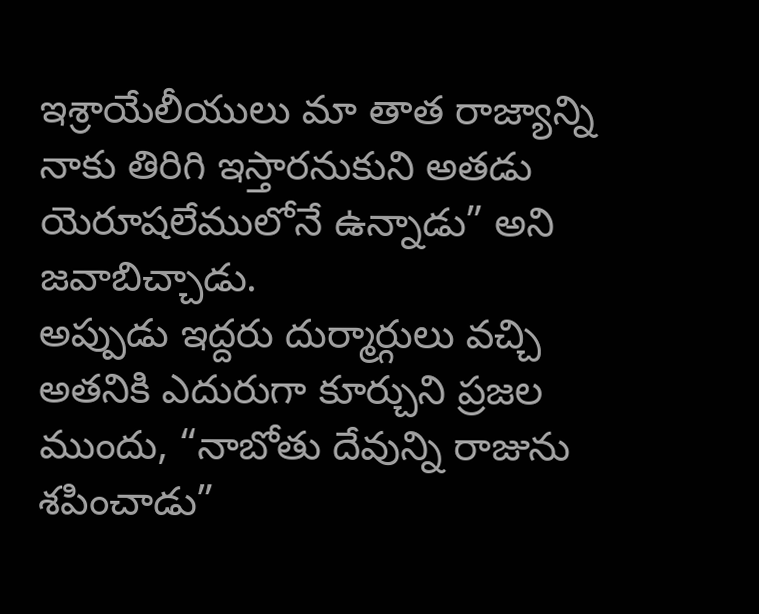ఇశ్రాయేలీయులు మా తాత రాజ్యాన్ని నాకు తిరిగి ఇస్తారనుకుని అతడు యెరూషలేములోనే ఉన్నాడు” అని జవాబిచ్చాడు.
అప్పుడు ఇద్దరు దుర్మార్గులు వచ్చి అతనికి ఎదురుగా కూర్చుని ప్రజల ముందు, “నాబోతు దేవున్ని రాజును శపించాడు”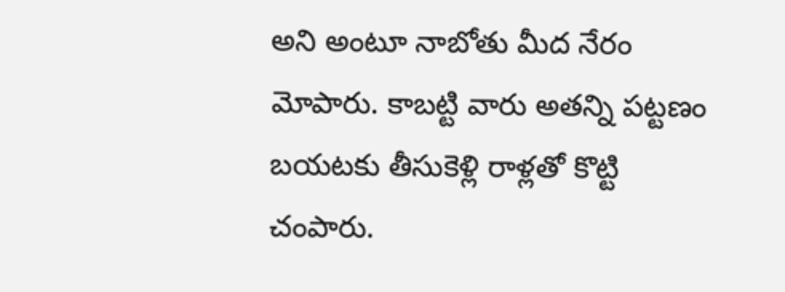అని అంటూ నాబోతు మీద నేరం మోపారు. కాబట్టి వారు అతన్ని పట్టణం బయటకు తీసుకెళ్లి రాళ్లతో కొట్టి చంపారు.